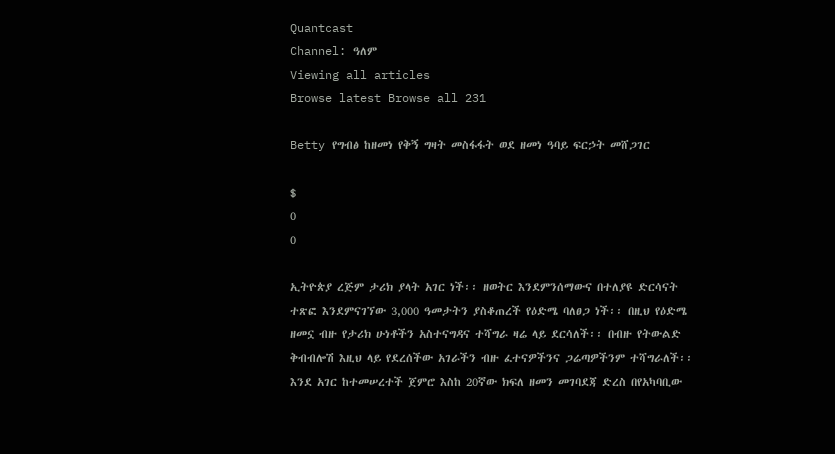Quantcast
Channel: ዓለም
Viewing all articles
Browse latest Browse all 231

Betty የግብፅ ከዘመነ የቅኝ ግዛት መስፋፋት ወደ ዘመነ ዓባይ ፍርኃት መሸጋገር

$
0
0

ኢትዮጵያ ረጅም ታሪክ ያላት አገር ነች፡፡ ዘወትር እንደምንሰማውና በተለያዩ ድርሳናት ተጽፎ እንደምናገኘው 3,000 ዓመታትን ያስቆጠረች የዕድሜ ባለፀጋ ነች፡፡ በዚህ የዕድሜ ዘመኗ ብዙ የታሪክ ሁነቶችን አስተናግዳና ተሻግራ ዛሬ ላይ ደርሳለች፡፡ በብዙ የትውልድ ቅብብሎሽ እዚህ ላይ የደረሰችው አገራችን ብዙ ፈተናዎችንና ጋሬጣዎችንም ተሻግራለች፡፡ እንደ አገር ከተመሠረተች ጀምሮ እስከ 20ኛው ክፍለ ዘመን መገባደጃ ድረስ በየአካባቢው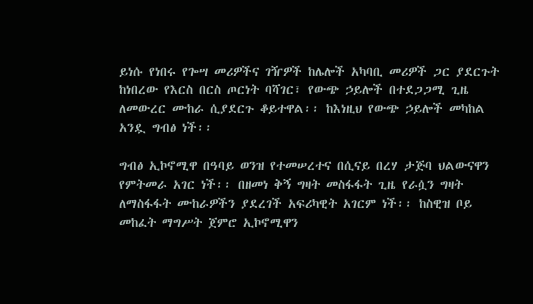ይነሱ የነበሩ የጐሣ መሪዎችና ገዥዎች ከሌሎች አካባቢ መሪዎች ጋር ያደርጉት ከነበረው የእርስ በርስ ጦርነት ባሻገር፣ የውጭ ኃይሎች በተደጋጋሚ ጊዜ ለመውረር ሙከራ ሲያደርጉ ቆይተዋል፡፡ ከእነዚህ የውጭ ኃይሎች መካከል አንዷ ግብፅ ነች፡፡

ግብፅ ኢኮኖሚዋ በዓባይ ወንዝ የተመሠረተና በሲናይ በረሃ ታጅባ ህልውናዋን የምትመራ አገር ነች፡፡ በዘመነ ቅኝ ግዛት መስፋፋት ጊዜ የራሷን ግዛት ለማስፋፋት ሙከራዎችን ያደረገች አፍሪካዊት አገርም ነች፡፡ ከስዊዝ ቦይ መከፈት ማግሥት ጀምሮ ኢኮኖሚዋን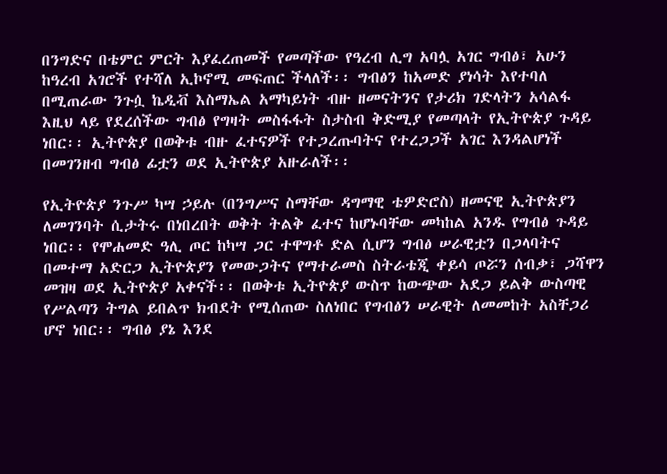በንግድና በቴምር ምርት እያፈረጠመች የመጣችው የዓረብ ሊግ አባሏ አገር ግብፅ፣ አሁን ከዓረብ አገሮች የተሻለ ኢኮኖሚ መፍጠር ችላለች፡፡ ግብፅን ከአመድ ያነሳት እየተባለ በሚጠራው ንጉሷ ኬዲቭ እስማኤል አማካይነት ብዙ ዘመናትንና የታሪክ ገድላትን አሳልፋ እዚህ ላይ የደረሰችው ግብፅ የግዛት መስፋፋት ስታስብ ቅድሚያ የመጣላት የኢትዮጵያ ጉዳይ ነበር፡፡ ኢትዮጵያ በወቅቱ ብዙ ፈተናዎች የተጋረጡባትና የተረጋጋች አገር እንዳልሆነች በመገንዘብ ግብፅ ፊቷን ወደ ኢትዮጵያ አዙራለች፡፡

የኢትዮጵያ ንጉሥ ካሣ ኃይሉ (በንግሥና ስማቸው ዳግማዊ ቴዎድሮስ) ዘመናዊ ኢትዮጵያን ለመገንባት ሲታትሩ በነበረበት ወቅት ትልቅ ፈተና ከሆኑባቸው መካከል አንዱ የግብፅ ጉዳይ ነበር፡፡ የሞሐመድ ዓሊ ጦር ከካሣ ጋር ተዋግቶ ድል ሲሆን ግብፅ ሠራዊቷን በጋላባትና በመተማ አድርጋ ኢትዮጵያን የመውጋትና የማተራመስ ስትራቴጂ ቀይሳ ጦሯን ሰብቃ፣ ጋሻዋን መዝዛ ወደ ኢትዮጵያ አቀናች፡፡ በወቅቱ ኢትዮጵያ ውስጥ ከውጭው አደጋ ይልቅ ውስጣዊ የሥልጣን ትግል ይበልጥ ክብደት የሚሰጠው ስለነበር የግብፅን ሠራዊት ለመመከት አስቸጋሪ ሆኖ ነበር፡፡ ግብፅ ያኔ እንደ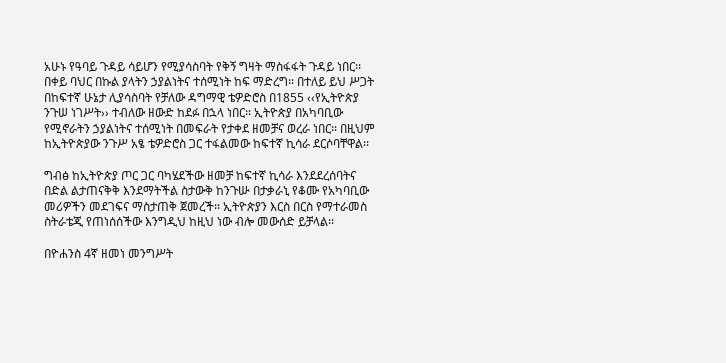አሁኑ የዓባይ ጉዳይ ሳይሆን የሚያሳስባት የቅኝ ግዛት ማስፋፋት ጉዳይ ነበር፡፡ በቀይ ባህር በኩል ያላትን ኃያልነትና ተሰሚነት ከፍ ማድረግ፡፡ በተለይ ይህ ሥጋት በከፍተኛ ሁኔታ ሊያሳስባት የቻለው ዳግማዊ ቴዎድሮስ በ1855 ‹‹የኢትዮጵያ ንጉሠ ነገሥት›› ተብለው ዘውድ ከደፉ በኋላ ነበር፡፡ ኢትዮጵያ በአካባቢው የሚኖራትን ኃያልነትና ተሰሚነት በመፍራት የታቀደ ዘመቻና ወረራ ነበር፡፡ በዚህም ከኢትዮጵያው ንጉሥ አፄ ቴዎድሮስ ጋር ተፋልመው ከፍተኛ ኪሳራ ደርሶባቸዋል፡፡

ግብፅ ከኢትዮጵያ ጦር ጋር ባካሄደችው ዘመቻ ከፍተኛ ኪሳራ እንደደረሰባትና በድል ልታጠናቅቅ እንደማትችል ስታውቅ ከንጉሡ በታቃራኒ የቆሙ የአካባቢው መሪዎችን መደገፍና ማስታጠቅ ጀመረች፡፡ ኢትዮጵያን እርስ በርስ የማተራመስ ስትራቴጂ የጠነሰሰችው እንግዲህ ከዚህ ነው ብሎ መውሰድ ይቻላል፡፡

በዮሐንስ 4ኛ ዘመነ መንግሥት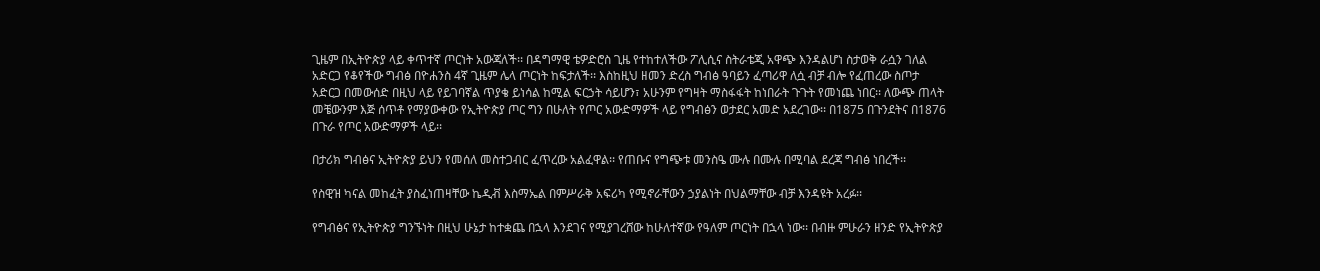ጊዜም በኢትዮጵያ ላይ ቀጥተኛ ጦርነት አውጃለች፡፡ በዳግማዊ ቴዎድሮስ ጊዜ የተከተለችው ፖሊሲና ስትራቴጂ አዋጭ እንዳልሆነ ስታወቅ ራሷን ገለል አድርጋ የቆየችው ግብፅ በዮሐንስ 4ኛ ጊዜም ሌላ ጦርነት ከፍታለች፡፡ እስከዚህ ዘመን ድረስ ግብፅ ዓባይን ፈጣሪዋ ለሷ ብቻ ብሎ የፈጠረው ስጦታ አድርጋ በመውሰድ በዚህ ላይ የይገባኛል ጥያቄ ይነሳል ከሚል ፍርኃት ሳይሆን፣ አሁንም የግዛት ማስፋፋት ከነበራት ጉጉት የመነጨ ነበር፡፡ ለውጭ ጠላት መቼውንም እጅ ሰጥቶ የማያውቀው የኢትዮጵያ ጦር ግን በሁለት የጦር አውድማዎች ላይ የግብፅን ወታደር አመድ አደረገው፡፡ በ1875 በጉንደትና በ1876 በጉራ የጦር አውድማዎች ላይ፡፡

በታሪክ ግብፅና ኢትዮጵያ ይህን የመሰለ መስተጋብር ፈጥረው አልፈዋል፡፡ የጠቡና የግጭቱ መንስዔ ሙሉ በሙሉ በሚባል ደረጃ ግብፅ ነበረች፡፡

የስዊዝ ካናል መከፈት ያስፈነጠዛቸው ኬዲቭ እስማኤል በምሥራቅ አፍሪካ የሚኖራቸውን ኃያልነት በህልማቸው ብቻ እንዳዩት አረፉ፡፡

የግብፅና የኢትዮጵያ ግንኙነት በዚህ ሁኔታ ከተቋጨ በኋላ እንደገና የሚያገረሸው ከሁለተኛው የዓለም ጦርነት በኋላ ነው፡፡ በብዙ ምሁራን ዘንድ የኢትዮጵያ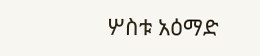ሦስቱ አዕማድ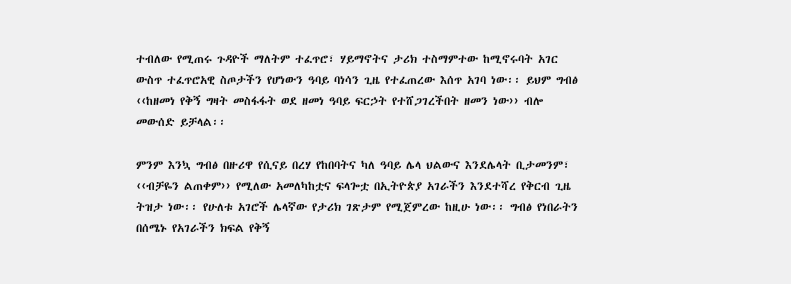ተብለው የሚጠሩ ጉዳዮች ማለትም ተፈጥሮ፣ ሃይማኖትና ታሪክ ተስማምተው ከሚኖሩባት አገር ውስጥ ተፈጥሮአዊ ስጦታችን የሆነውን ዓባይ ባነሳን ጊዜ የተፈጠረው እሰጥ አገባ ነው፡፡ ይህም ግብፅ ‹‹ከዘመነ የቅኝ ግዛት መስፋፋት ወደ ዘመነ ዓባይ ፍርኃት የተሸጋገረችበት ዘመን ነው›› ብሎ መውሰድ ይቻላል፡፡

ምንም እንኳ ግብፅ በዙሪዋ የሲናይ በረሃ የከበባትና ካለ ዓባይ ሌላ ህልውና እንደሌላት ቢታመንም፣ ‹‹ብቻዬን ልጠቀም›› የሚለው አመለካከቷና ፍላጐቷ በኢትዮጵያ አገራችን እንደተሻረ የቅርብ ጊዜ ትዝታ ነው፡፡ የሁለቱ አገሮች ሌላኛው የታሪክ ገጽታም የሚጀምረው ከዚሁ ነው፡፡ ግብፅ የነበራትን በሰሜኑ የአገራችን ክፍል የቅኝ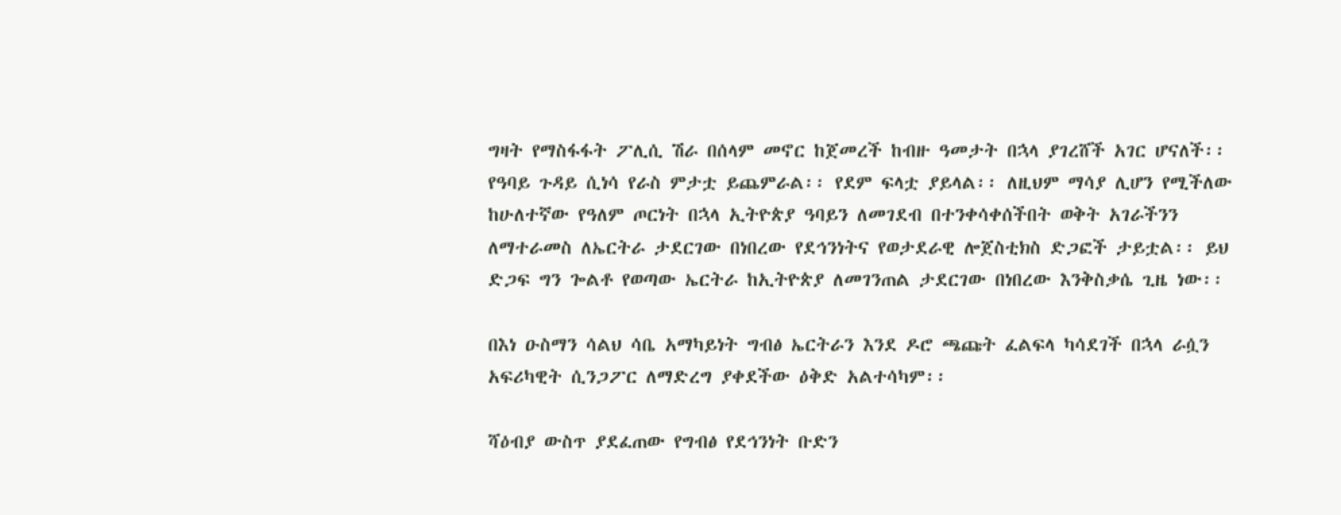ግዛት የማስፋፋት ፖሊሲ ሽራ በሰላም መኖር ከጀመረች ከብዙ ዓመታት በኋላ ያገረሸች አገር ሆናለች፡፡ የዓባይ ጉዳይ ሲነሳ የራስ ምታቷ ይጨምራል፡፡ የደም ፍላቷ ያይላል፡፡ ለዚህም ማሳያ ሊሆን የሚችለው ከሁለተኛው የዓለም ጦርነት በኋላ ኢትዮጵያ ዓባይን ለመገደብ በተንቀሳቀሰችበት ወቅት አገራችንን ለማተራመስ ለኤርትራ ታደርገው በነበረው የደኅንነትና የወታደራዊ ሎጀስቲክስ ድጋፎች ታይቷል፡፡ ይህ ድጋፍ ግን ጐልቶ የወጣው ኤርትራ ከኢትዮጵያ ለመገንጠል ታደርገው በነበረው እንቅስቃሴ ጊዜ ነው፡፡

በእነ ዑስማን ሳልህ ሳቤ አማካይነት ግብፅ ኤርትራን እንደ ዶሮ ጫጩት ፈልፍላ ካሳደገች በኋላ ራሷን አፍሪካዊት ሲንጋፖር ለማድረግ ያቀደችው ዕቅድ አልተሳካም፡፡

ሻዕብያ ውስጥ ያደፈጠው የግብፅ የደኅንነት ቡድን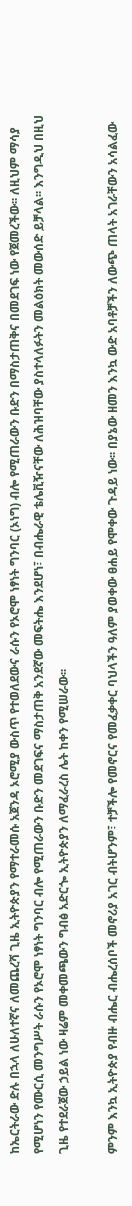ከኤርትራው ድሉ በኋላ ለሁለተኛና ለመጨረሻ ጊዜ ኢትዮጵያን የማተራመሱ አጀንዳ ኦሮሚያ ውስጥ የተወለደውና ራሱን የኦሮሞ ነፃነት ግንባር (ኦነግ) ብሎ የሚጠራውን ቡድን በማስታጠቅና በመደገፍ ነው የጀመረችው፡፡ ለዚህም ማሳያ የሚሆነን የሙርሲ መንግሥት ራሱን የኦሮሞ ነፃነት ግንባር ብሎ የሚጠራውን ቡድን መደገፍና ማስታጠቅ አንደኛው መፍትሔ እንደሆነ፣ በብሔራዊ ቴሌቪዥናቸው ለሕዝባቸው ያስተላለፉትን መልዕክት መውሰድ ይቻላል፡፡ እንግዲህ በዚህ ጊዜ የተደራጀው ኃይል ነው ዛሬም መቀመጫውን ግብፅ አድርጐ ኢትዮጵያን ለማፈራረስ ሌት ከቀን የሚሠራው፡፡

ምንም እንኳ ኢትዮጵያ የብዙ ብሔር ብሔረሰቦች መኖሪያ አገር ብትሆንም፣ ተቻችሎ የመኖርና የመፈቃቀር ባህላችን ዓለም ያወቀው ፀሐይ የሞቀው ጉዳይ ነው፡፡ በያኔው ዘመን እንኳ ውድ አባቶቻችን ለውጭ ጠላት አገራቸውን አሳልፈው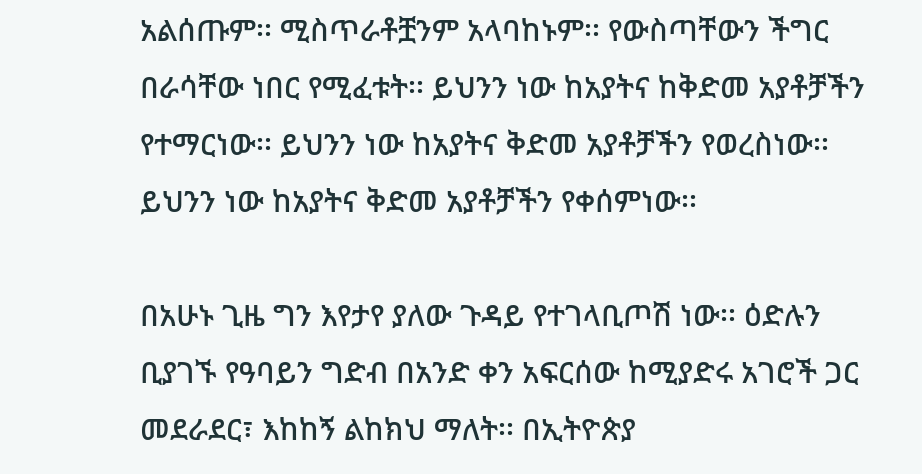አልሰጡም፡፡ ሚስጥራቶቿንም አላባከኑም፡፡ የውስጣቸውን ችግር በራሳቸው ነበር የሚፈቱት፡፡ ይህንን ነው ከአያትና ከቅድመ አያቶቻችን የተማርነው፡፡ ይህንን ነው ከአያትና ቅድመ አያቶቻችን የወረስነው፡፡ ይህንን ነው ከአያትና ቅድመ አያቶቻችን የቀሰምነው፡፡

በአሁኑ ጊዜ ግን እየታየ ያለው ጉዳይ የተገላቢጦሽ ነው፡፡ ዕድሉን ቢያገኙ የዓባይን ግድብ በአንድ ቀን አፍርሰው ከሚያድሩ አገሮች ጋር መደራደር፣ እከከኝ ልከክህ ማለት፡፡ በኢትዮጵያ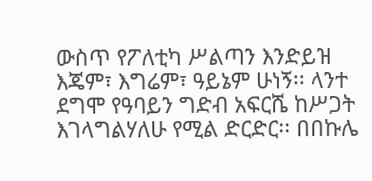ውስጥ የፖለቲካ ሥልጣን እንድይዝ እጄም፣ እግሬም፣ ዓይኔም ሁነኝ፡፡ ላንተ ደግሞ የዓባይን ግድብ አፍርሼ ከሥጋት እገላግልሃለሁ የሚል ድርድር፡፡ በበኩሌ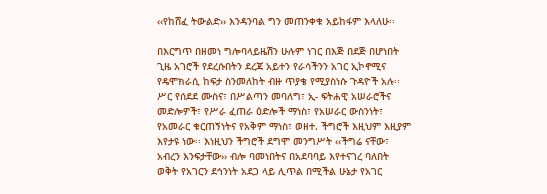‹‹የከሸፈ ትውልድ›› እንዳንባል ግን መጠንቀቁ አይከፋም እላለሁ፡፡

በእርግጥ በዘመነ ግሎባላይዜሽን ሁሉም ነገር በእጅ በደጅ በሆነበት ጊዜ አገሮች የደረሱበትን ደረጃ አይተን የራሳችንን አገር ኢኮኖሚና የዴሞክራሲ ከፍታ ስንመለከት ብዙ ጥያቄ የሚያስነሱ ጉዳዮች አሉ፡፡ ሥር የሰደደ ሙስና፣ በሥልጣን መባለግ፣ ኢ- ፍትሐዊ አሠራሮችና መድሎዎች፣ የሥራ ፈጠራ ዕድሎች ማነስ፣ የአሠራር ውስንነት፣ የአመራር ቁርጠኝነትና የአቅም ማነስ፣ ወዘተ. ችግሮች እዚህም እዚያም እየታዩ ነው፡፡ እነዚህን ችግሮች ደግሞ መንግሥት ‹‹ችግሬ ናቸው፣ አብረን እንፍታቸው›› ብሎ ባመነበትና በአደባባይ እየተናገረ ባለበት ወቅት የአገርን ደኅንነት አደጋ ላይ ሊጥል በሚችል ሁኔታ የአገር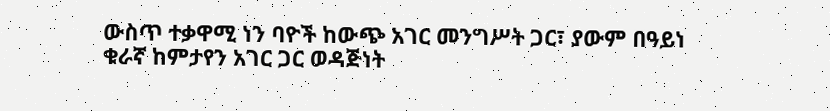ውስጥ ተቃዋሚ ነን ባዮች ከውጭ አገር መንግሥት ጋር፣ ያውም በዓይነ ቁራኛ ከምታየን አገር ጋር ወዳጅነት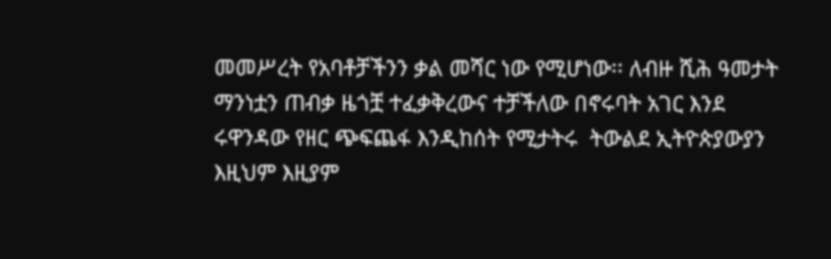መመሥረት የአባቶቻችንን ቃል መሻር ነው የሚሆነው፡፡ ለብዙ ሺሕ ዓመታት ማንነቷን ጠብቃ ዜጎቿ ተፈቃቅረውና ተቻችለው በኖሩባት አገር እንደ ሩዋንዳው የዘር ጭፍጨፋ እንዲከሰት የሚታትሩ  ትውልደ ኢትዮጵያውያን እዚህም እዚያም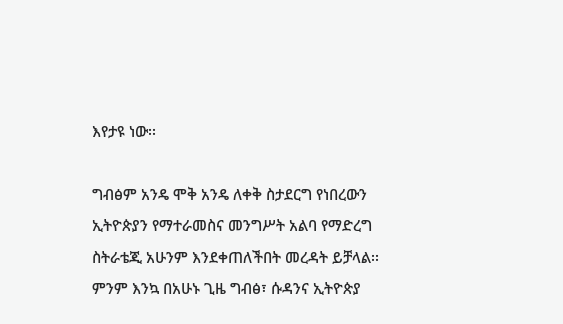እየታዩ ነው፡፡

ግብፅም አንዴ ሞቅ አንዴ ለቀቅ ስታደርግ የነበረውን ኢትዮጵያን የማተራመስና መንግሥት አልባ የማድረግ ስትራቴጂ አሁንም እንደቀጠለችበት መረዳት ይቻላል፡፡ ምንም እንኳ በአሁኑ ጊዜ ግብፅ፣ ሱዳንና ኢትዮጵያ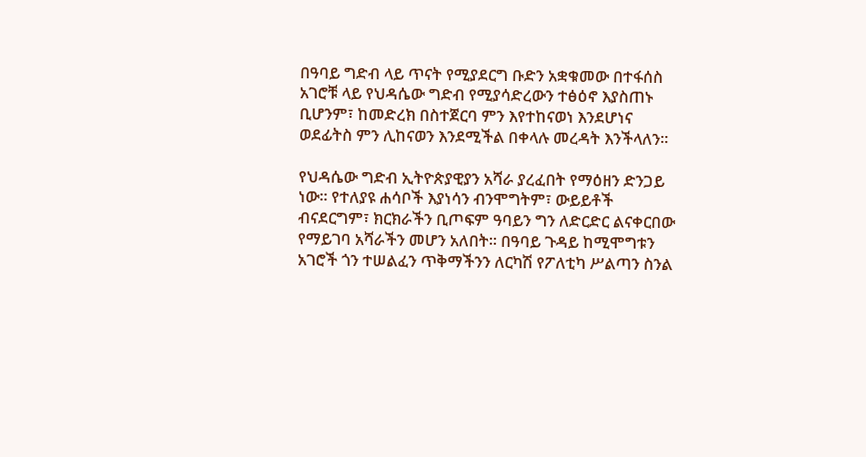በዓባይ ግድብ ላይ ጥናት የሚያደርግ ቡድን አቋቁመው በተፋሰስ አገሮቹ ላይ የህዳሴው ግድብ የሚያሳድረውን ተፅዕኖ እያስጠኑ ቢሆንም፣ ከመድረክ በስተጀርባ ምን እየተከናወነ እንደሆነና ወደፊትስ ምን ሊከናወን እንደሚችል በቀላሉ መረዳት እንችላለን፡፡

የህዳሴው ግድብ ኢትዮጵያዊያን አሻራ ያረፈበት የማዕዘን ድንጋይ ነው፡፡ የተለያዩ ሐሳቦች እያነሳን ብንሞግትም፣ ውይይቶች ብናደርግም፣ ክርክራችን ቢጦፍም ዓባይን ግን ለድርድር ልናቀርበው የማይገባ አሻራችን መሆን አለበት፡፡ በዓባይ ጉዳይ ከሚሞግቱን አገሮች ጎን ተሠልፈን ጥቅማችንን ለርካሽ የፖለቲካ ሥልጣን ስንል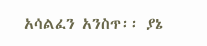አሳልፈን አንስጥ፡፡ ያኔ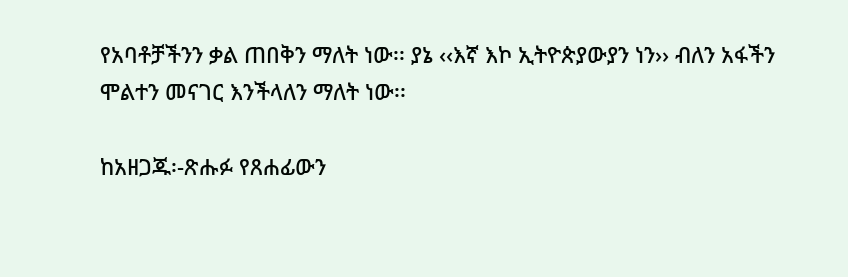የአባቶቻችንን ቃል ጠበቅን ማለት ነው፡፡ ያኔ ‹‹እኛ እኮ ኢትዮጵያውያን ነን›› ብለን አፋችን ሞልተን መናገር እንችላለን ማለት ነው፡፡

ከአዘጋጁ፡-ጽሑፉ የጸሐፊውን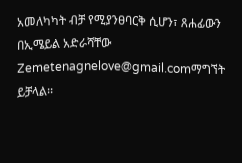አመለካካት ብቻ የሚያንፀባርቅ ሲሆን፣ ጸሐፊውን በኢሜይል አድራሻቸው Zemetenagnelove@gmail.comማግኘት ይቻላል፡፡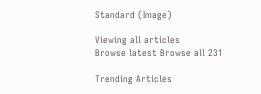Standard (Image)

Viewing all articles
Browse latest Browse all 231

Trending Articles